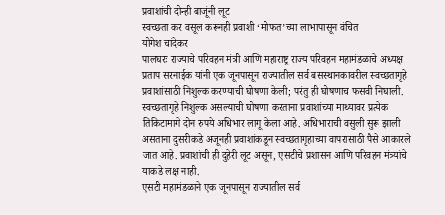प्रवाशांची दोन्ही बाजूंनी लूट
स्वच्छता कर वसूल करूनही प्रवाशी ‘मोफत’च्या लाभापासून वंचित
योगेश चांदेकर
पालघरः राज्याचे परिवहन मंत्री आणि महाराष्ट्र राज्य परिवहन महामंडळाचे अध्यक्ष प्रताप सरनाईक यांनी एक जूनपासून राज्यातील सर्व बसस्थानकावरील स्वच्छतागृहे प्रवाशांसाठी निशुल्क करण्याची घोषणा केली; परंतु ही घोषणाच फसवी निघाली. स्वच्छतागृहे निशुल्क असल्याची घोषणा करताना प्रवाशांच्या माथ्यावर प्रत्येक तिकिटामागे दोन रुपये अधिभार लागू केला आहे. अधिभाराची वसुली सुरू झाली असताना दुसरीकडे अजूनही प्रवाशांकडून स्वच्छतागृहाच्या वापरासाठी पैसे आकारले जात आहे. प्रवाशांची ही दुहेरी लूट असून, एसटीचे प्रशासन आणि परिवहन मंत्र्यांचे याकडे लक्ष नाही.
एसटी महामंडळाने एक जूनपासून राज्यातील सर्व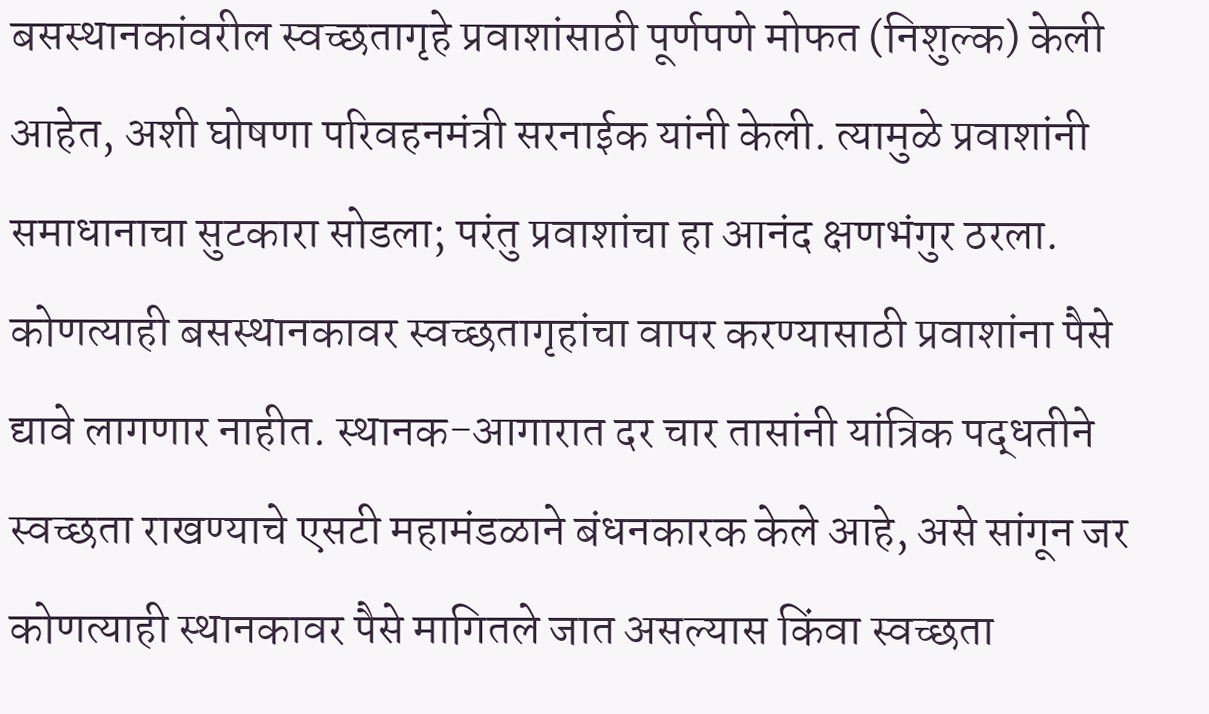बसस्थानकांवरील स्वच्छतागृहे प्रवाशांसाठी पूर्णपणे मोफत (निशुल्क) केली आहेत, अशी घोषणा परिवहनमंत्री सरनाईक यांनी केली. त्यामुळे प्रवाशांनी समाधानाचा सुटकारा सोडला; परंतु प्रवाशांचा हा आनंद क्षणभंगुर ठरला. कोणत्याही बसस्थानकावर स्वच्छतागृहांचा वापर करण्यासाठी प्रवाशांना पैसे द्यावे लागणार नाहीत. स्थानक-आगारात दर चार तासांनी यांत्रिक पद्धतीने स्वच्छता राखण्याचे एसटी महामंडळाने बंधनकारक केले आहे, असे सांगून जर कोणत्याही स्थानकावर पैसे मागितले जात असल्यास किंवा स्वच्छता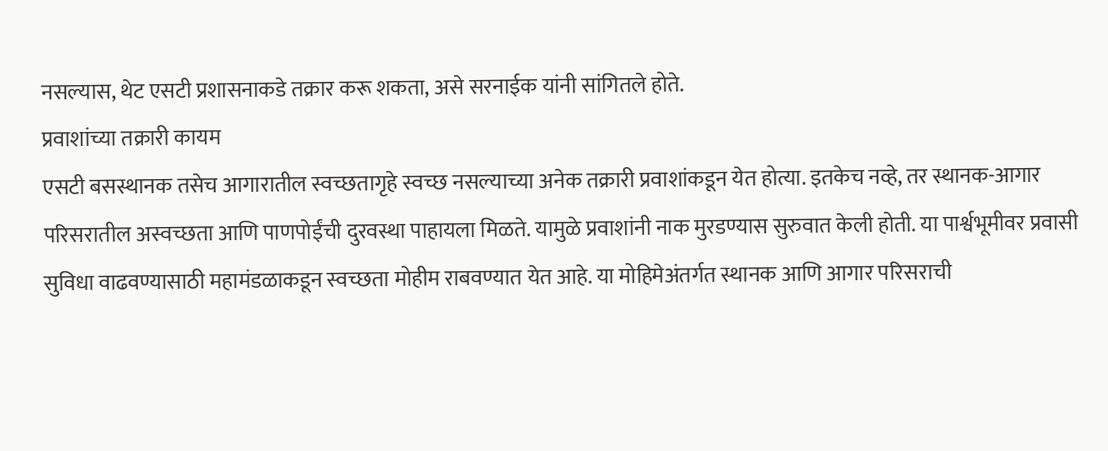नसल्यास, थेट एसटी प्रशासनाकडे तक्रार करू शकता, असे सरनाईक यांनी सांगितले होते.
प्रवाशांच्या तक्रारी कायम
एसटी बसस्थानक तसेच आगारातील स्वच्छतागृहे स्वच्छ नसल्याच्या अनेक तक्रारी प्रवाशांकडून येत होत्या. इतकेच नव्हे, तर स्थानक-आगार परिसरातील अस्वच्छता आणि पाणपोईंची दुरवस्था पाहायला मिळते. यामुळे प्रवाशांनी नाक मुरडण्यास सुरुवात केली होती. या पार्श्वभूमीवर प्रवासी सुविधा वाढवण्यासाठी महामंडळाकडून स्वच्छता मोहीम राबवण्यात येत आहे. या मोहिमेअंतर्गत स्थानक आणि आगार परिसराची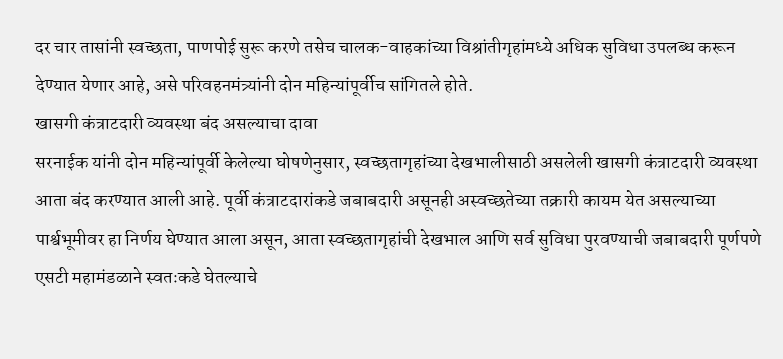दर चार तासांनी स्वच्छता, पाणपोई सुरू करणे तसेच चालक-वाहकांच्या विश्रांतीगृहांमध्ये अधिक सुविधा उपलब्ध करून देण्यात येणार आहे, असे परिवहनमंत्र्यांनी दोन महिन्यांपूर्वीच सांगितले होते.
खासगी कंत्राटदारी व्यवस्था बंद असल्याचा दावा
सरनाईक यांनी दोन महिन्यांपूर्वी केलेल्या घोषणेनुसार, स्वच्छतागृहांच्या देखभालीसाठी असलेली खासगी कंत्राटदारी व्यवस्था आता बंद करण्यात आली आहे. पूर्वी कंत्राटदारांकडे जबाबदारी असूनही अस्वच्छतेच्या तक्रारी कायम येत असल्याच्या पार्श्वभूमीवर हा निर्णय घेण्यात आला असून, आता स्वच्छतागृहांची देखभाल आणि सर्व सुविधा पुरवण्याची जबाबदारी पूर्णपणे एसटी महामंडळाने स्वतःकडे घेतल्याचे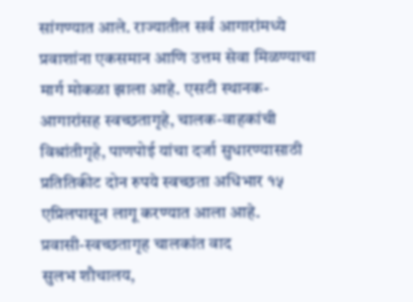सांगण्यात आले. राज्यातील सर्व आगारांमध्ये प्रवाशांना एकसमान आणि उत्तम सेवा मिळण्याचा मार्ग मोकळा झाला आहे. एसटी स्थानक-आगारांसह स्वच्छतागृहे, चालक-वाहकांची विश्रांतीगृहे, पाणपोई यांचा दर्जा सुधारण्यासाठी प्रतितिकीट दोन रुपये स्वच्छता अधिभार १५ एप्रिलपासून लागू करण्यात आला आहे.
प्रवासी-स्वच्छतागृह चालकांत वाद
सुलभ शौचालय,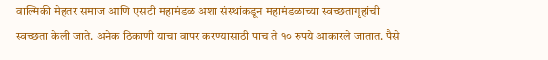वाल्मिकी मेहतर समाज आणि एसटी महामंडळ अशा संस्थांकडून महामंडळाच्या स्वच्छतागृहांची स्वच्छता केली जाते. अनेक ठिकाणी याचा वापर करण्यासाठी पाच ते १० रुपये आकारले जातात. पैसे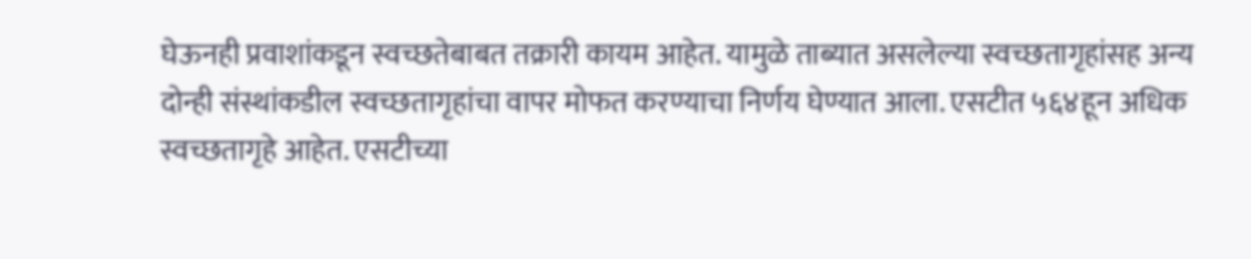घेऊनही प्रवाशांकडून स्वच्छतेबाबत तक्रारी कायम आहेत. यामुळे ताब्यात असलेल्या स्वच्छतागृहांसह अन्य दोन्ही संस्थांकडील स्वच्छतागृहांचा वापर मोफत करण्याचा निर्णय घेण्यात आला. एसटीत ५६४हून अधिक स्वच्छतागृहे आहेत. एसटीच्या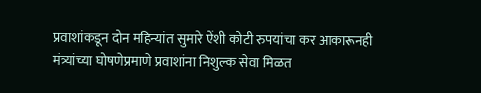प्रवाशांकडून दोन महिन्यांत सुमारे ऐंशी कोटी रुपयांचा कर आकारूनही मंत्र्यांच्या घोषणेप्रमाणे प्रवाशांना निशुल्क सेवा मिळत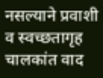नसल्याने प्रवाशी व स्वच्छतागृह चालकांत वाद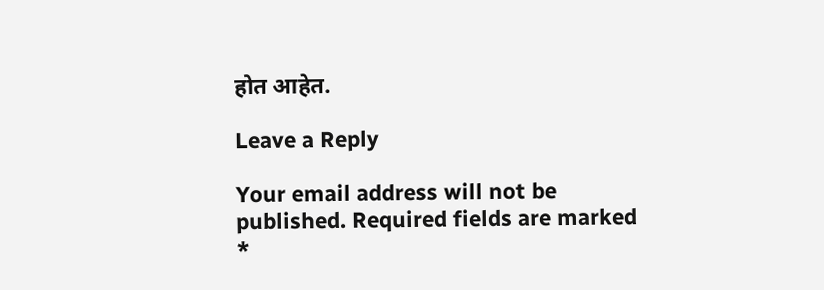होत आहेत.

Leave a Reply

Your email address will not be published. Required fields are marked *